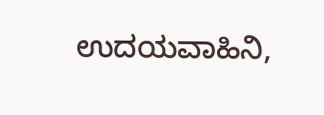ಉದಯವಾಹಿನಿ,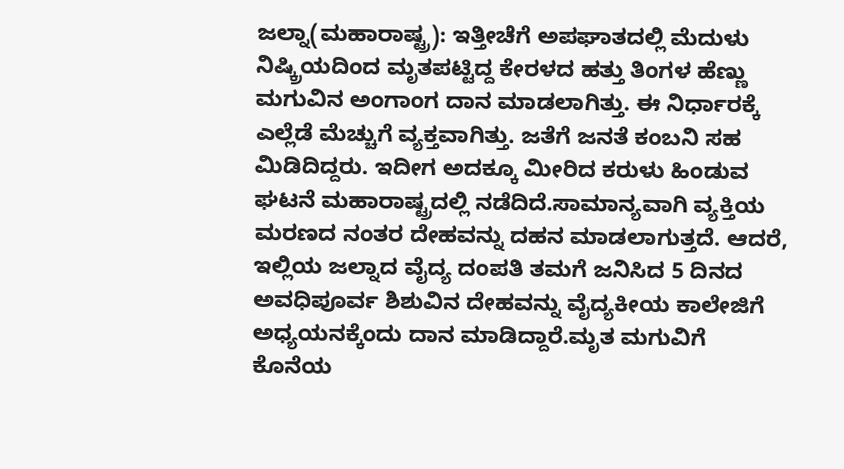ಜಲ್ನಾ(ಮಹಾರಾಷ್ಟ್ರ): ಇತ್ತೀಚೆಗೆ ಅಪಘಾತದಲ್ಲಿ ಮೆದುಳು ನಿಷ್ಕ್ರಿಯದಿಂದ ಮೃತಪಟ್ಟಿದ್ದ ಕೇರಳದ ಹತ್ತು ತಿಂಗಳ ಹೆಣ್ಣು ಮಗುವಿನ ಅಂಗಾಂಗ ದಾನ ಮಾಡಲಾಗಿತ್ತು. ಈ ನಿರ್ಧಾರಕ್ಕೆ ಎಲ್ಲೆಡೆ ಮೆಚ್ಚುಗೆ ವ್ಯಕ್ತವಾಗಿತ್ತು. ಜತೆಗೆ ಜನತೆ ಕಂಬನಿ ಸಹ ಮಿಡಿದಿದ್ದರು. ಇದೀಗ ಅದಕ್ಕೂ ಮೀರಿದ ಕರುಳು ಹಿಂಡುವ ಘಟನೆ ಮಹಾರಾಷ್ಟ್ರದಲ್ಲಿ ನಡೆದಿದೆ.ಸಾಮಾನ್ಯವಾಗಿ ವ್ಯಕ್ತಿಯ ಮರಣದ ನಂತರ ದೇಹವನ್ನು ದಹನ ಮಾಡಲಾಗುತ್ತದೆ. ಆದರೆ, ಇಲ್ಲಿಯ ಜಲ್ನಾದ ವೈದ್ಯ ದಂಪತಿ ತಮಗೆ ಜನಿಸಿದ 5 ದಿನದ ಅವಧಿಪೂರ್ವ ಶಿಶುವಿನ ದೇಹವನ್ನು ವೈದ್ಯಕೀಯ ಕಾಲೇಜಿಗೆ ಅಧ್ಯಯನಕ್ಕೆಂದು ದಾನ ಮಾಡಿದ್ದಾರೆ.ಮೃತ ಮಗುವಿಗೆ ಕೊನೆಯ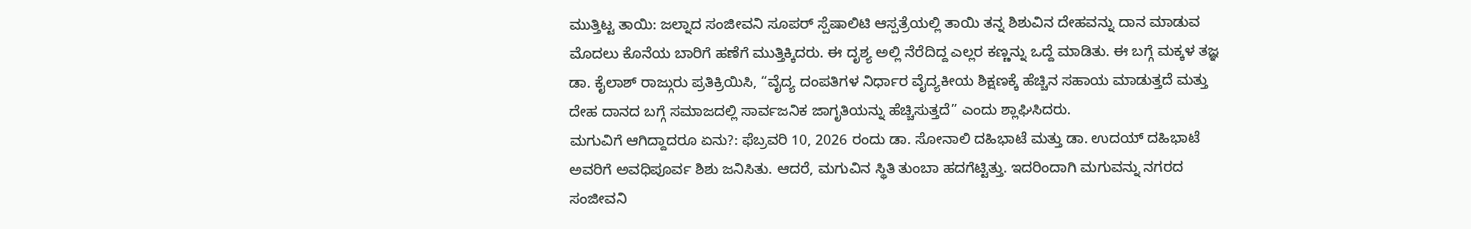ಮುತ್ತಿಟ್ಟ ತಾಯಿ: ಜಲ್ನಾದ ಸಂಜೀವನಿ ಸೂಪರ್ ಸ್ಪೆಷಾಲಿಟಿ ಆಸ್ಪತ್ರೆಯಲ್ಲಿ ತಾಯಿ ತನ್ನ ಶಿಶುವಿನ ದೇಹವನ್ನು ದಾನ ಮಾಡುವ ಮೊದಲು ಕೊನೆಯ ಬಾರಿಗೆ ಹಣೆಗೆ ಮುತ್ತಿಕ್ಕಿದರು. ಈ ದೃಶ್ಯ ಅಲ್ಲಿ ನೆರೆದಿದ್ದ ಎಲ್ಲರ ಕಣ್ಣನ್ನು ಒದ್ದೆ ಮಾಡಿತು. ಈ ಬಗ್ಗೆ ಮಕ್ಕಳ ತಜ್ಞ ಡಾ. ಕೈಲಾಶ್ ರಾಜ್ಗುರು ಪ್ರತಿಕ್ರಿಯಿಸಿ, “ವೈದ್ಯ ದಂಪತಿಗಳ ನಿರ್ಧಾರ ವೈದ್ಯಕೀಯ ಶಿಕ್ಷಣಕ್ಕೆ ಹೆಚ್ಚಿನ ಸಹಾಯ ಮಾಡುತ್ತದೆ ಮತ್ತು ದೇಹ ದಾನದ ಬಗ್ಗೆ ಸಮಾಜದಲ್ಲಿ ಸಾರ್ವಜನಿಕ ಜಾಗೃತಿಯನ್ನು ಹೆಚ್ಚಿಸುತ್ತದೆ” ಎಂದು ಶ್ಲಾಘಿಸಿದರು.
ಮಗುವಿಗೆ ಆಗಿದ್ದಾದರೂ ಏನು?: ಫೆಬ್ರವರಿ 10, 2026 ರಂದು ಡಾ. ಸೋನಾಲಿ ದಹಿಭಾಟೆ ಮತ್ತು ಡಾ. ಉದಯ್ ದಹಿಭಾಟೆ ಅವರಿಗೆ ಅವಧಿಪೂರ್ವ ಶಿಶು ಜನಿಸಿತು. ಆದರೆ, ಮಗುವಿನ ಸ್ಥಿತಿ ತುಂಬಾ ಹದಗೆಟ್ಟಿತ್ತು. ಇದರಿಂದಾಗಿ ಮಗುವನ್ನು ನಗರದ ಸಂಜೀವನಿ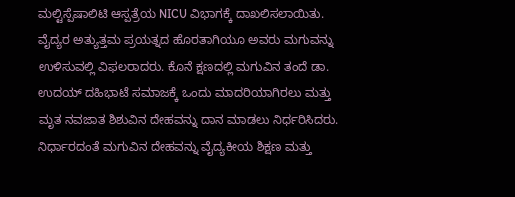ಮಲ್ಟಿಸ್ಪೆಷಾಲಿಟಿ ಆಸ್ಪತ್ರೆಯ NICU ವಿಭಾಗಕ್ಕೆ ದಾಖಲಿಸಲಾಯಿತು.
ವೈದ್ಯರ ಅತ್ಯುತ್ತಮ ಪ್ರಯತ್ನದ ಹೊರತಾಗಿಯೂ ಅವರು ಮಗುವನ್ನು ಉಳಿಸುವಲ್ಲಿ ವಿಫಲರಾದರು. ಕೊನೆ ಕ್ಷಣದಲ್ಲಿ ಮಗುವಿನ ತಂದೆ ಡಾ. ಉದಯ್ ದಹಿಭಾಟೆ ಸಮಾಜಕ್ಕೆ ಒಂದು ಮಾದರಿಯಾಗಿರಲು ಮತ್ತು ಮೃತ ನವಜಾತ ಶಿಶುವಿನ ದೇಹವನ್ನು ದಾನ ಮಾಡಲು ನಿರ್ಧರಿಸಿದರು. ನಿರ್ಧಾರದಂತೆ ಮಗುವಿನ ದೇಹವನ್ನು ವೈದ್ಯಕೀಯ ಶಿಕ್ಷಣ ಮತ್ತು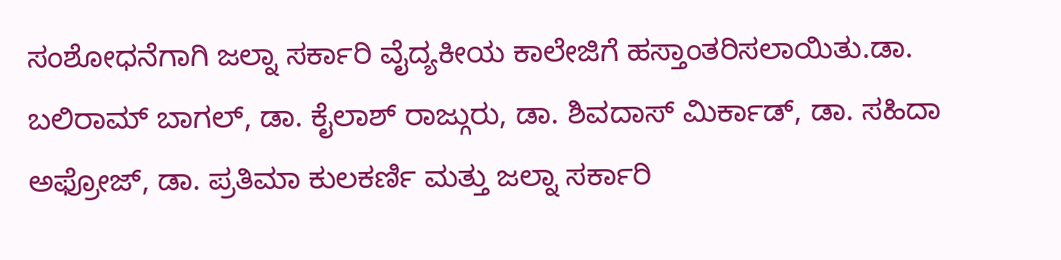ಸಂಶೋಧನೆಗಾಗಿ ಜಲ್ನಾ ಸರ್ಕಾರಿ ವೈದ್ಯಕೀಯ ಕಾಲೇಜಿಗೆ ಹಸ್ತಾಂತರಿಸಲಾಯಿತು.ಡಾ. ಬಲಿರಾಮ್ ಬಾಗಲ್, ಡಾ. ಕೈಲಾಶ್ ರಾಜ್ಗುರು, ಡಾ. ಶಿವದಾಸ್ ಮಿರ್ಕಾಡ್, ಡಾ. ಸಹಿದಾ ಅಫ್ರೋಜ್, ಡಾ. ಪ್ರತಿಮಾ ಕುಲಕರ್ಣಿ ಮತ್ತು ಜಲ್ನಾ ಸರ್ಕಾರಿ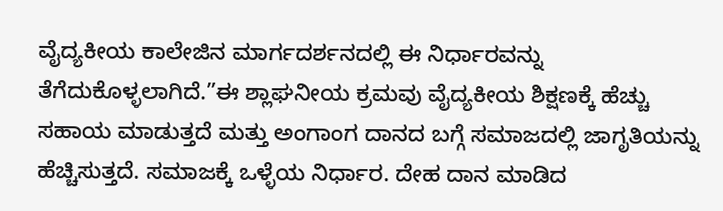ವೈದ್ಯಕೀಯ ಕಾಲೇಜಿನ ಮಾರ್ಗದರ್ಶನದಲ್ಲಿ ಈ ನಿರ್ಧಾರವನ್ನು ತೆಗೆದುಕೊಳ್ಳಲಾಗಿದೆ.”ಈ ಶ್ಲಾಘನೀಯ ಕ್ರಮವು ವೈದ್ಯಕೀಯ ಶಿಕ್ಷಣಕ್ಕೆ ಹೆಚ್ಚು ಸಹಾಯ ಮಾಡುತ್ತದೆ ಮತ್ತು ಅಂಗಾಂಗ ದಾನದ ಬಗ್ಗೆ ಸಮಾಜದಲ್ಲಿ ಜಾಗೃತಿಯನ್ನು ಹೆಚ್ಚಿಸುತ್ತದೆ. ಸಮಾಜಕ್ಕೆ ಒಳ್ಳೆಯ ನಿರ್ಧಾರ. ದೇಹ ದಾನ ಮಾಡಿದ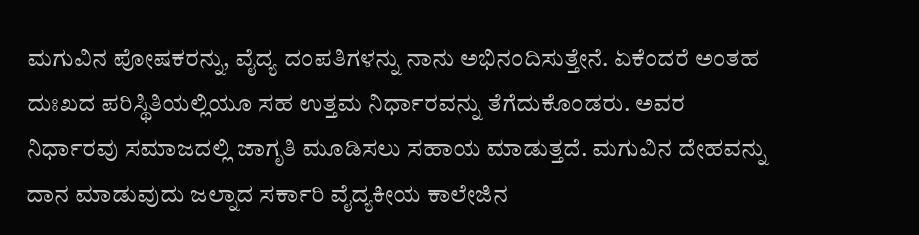ಮಗುವಿನ ಪೋಷಕರನ್ನು, ವೈದ್ಯ ದಂಪತಿಗಳನ್ನು ನಾನು ಅಭಿನಂದಿಸುತ್ತೇನೆ. ಏಕೆಂದರೆ ಅಂತಹ ದುಃಖದ ಪರಿಸ್ಥಿತಿಯಲ್ಲಿಯೂ ಸಹ ಉತ್ತಮ ನಿರ್ಧಾರವನ್ನು ತೆಗೆದುಕೊಂಡರು. ಅವರ ನಿರ್ಧಾರವು ಸಮಾಜದಲ್ಲಿ ಜಾಗೃತಿ ಮೂಡಿಸಲು ಸಹಾಯ ಮಾಡುತ್ತದೆ. ಮಗುವಿನ ದೇಹವನ್ನು ದಾನ ಮಾಡುವುದು ಜಲ್ನಾದ ಸರ್ಕಾರಿ ವೈದ್ಯಕೀಯ ಕಾಲೇಜಿನ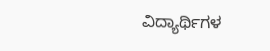ವಿದ್ಯಾರ್ಥಿಗಳ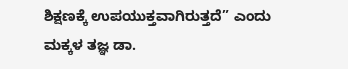ಶಿಕ್ಷಣಕ್ಕೆ ಉಪಯುಕ್ತವಾಗಿರುತ್ತದೆ” ಎಂದು ಮಕ್ಕಳ ತಜ್ಞ ಡಾ.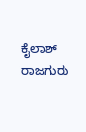ಕೈಲಾಶ್ ರಾಜಗುರು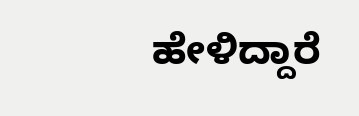ಹೇಳಿದ್ದಾರೆ